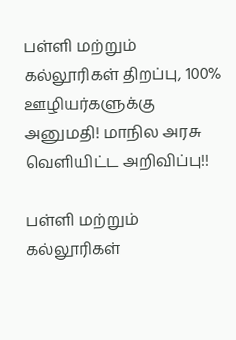பள்ளி மற்றும் கல்லூரிகள் திறப்பு, 100% ஊழியர்களுக்கு அனுமதி! மாநில அரசு வெளியிட்ட அறிவிப்பு!!

பள்ளி மற்றும் கல்லூரிகள்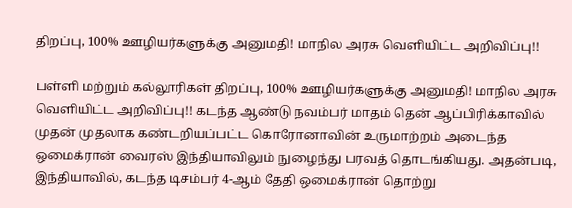திறப்பு, 100% ஊழியர்களுக்கு அனுமதி! மாநில அரசு வெளியிட்ட அறிவிப்பு!!

பள்ளி மற்றும் கல்லூரிகள் திறப்பு, 100% ஊழியர்களுக்கு அனுமதி! மாநில அரசு வெளியிட்ட அறிவிப்பு!! கடந்த ஆண்டு நவம்பர் மாதம் தென் ஆப்பிரிக்காவில் முதன் முதலாக கண்டறியப்பட்ட கொரோனாவின் உருமாற்றம் அடைந்த ஒமைக்ரான் வைரஸ் இந்தியாவிலும் நுழைந்து பரவத் தொடங்கியது. அதன்படி, இந்தியாவில், கடந்த டிசம்பர் 4-ஆம் தேதி ஒமைக்ரான் தொற்று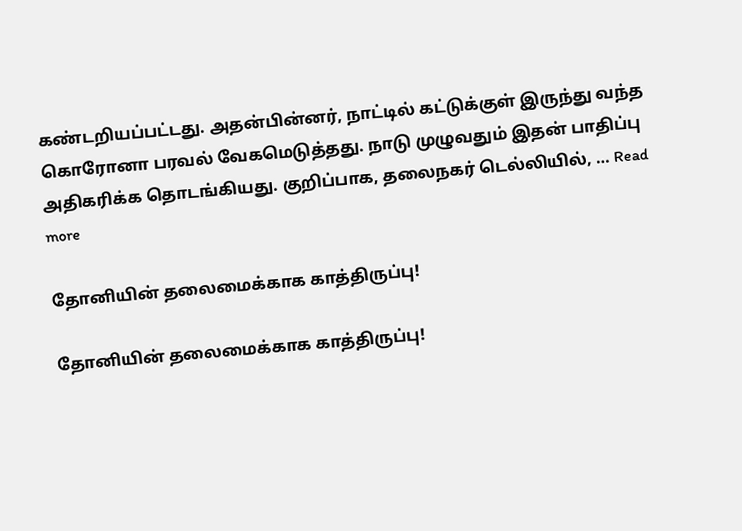கண்டறியப்பட்டது. அதன்பின்னர், நாட்டில் கட்டுக்குள் இருந்து வந்த கொரோனா பரவல் வேகமெடுத்தது. நாடு முழுவதும் இதன் பாதிப்பு அதிகரிக்க தொடங்கியது. குறிப்பாக, தலைநகர் டெல்லியில், … Read more

தோனியின் தலைமைக்காக காத்திருப்பு!

தோனியின் தலைமைக்காக காத்திருப்பு!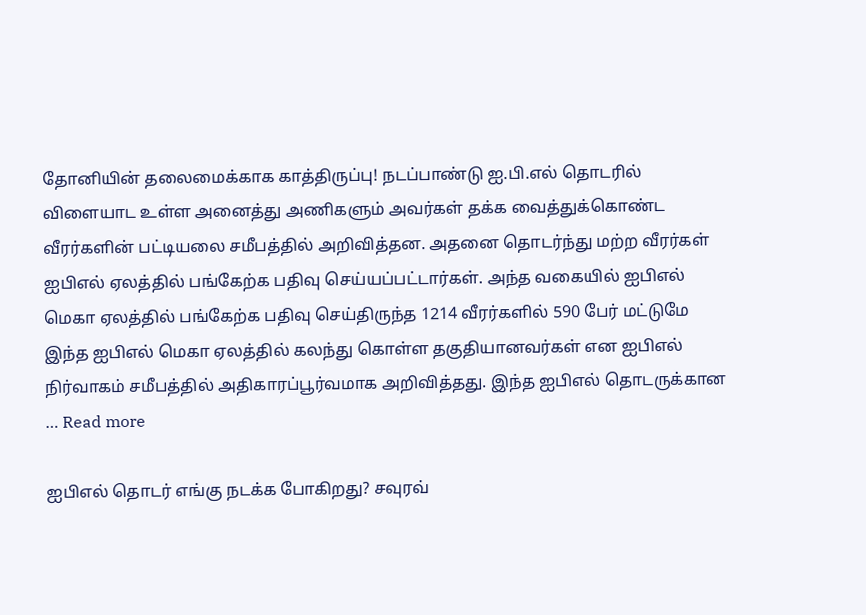தோனியின் தலைமைக்காக காத்திருப்பு! நடப்பாண்டு ஐ.பி.எல் தொடரில் விளையாட உள்ள அனைத்து அணிகளும் அவர்கள் தக்க வைத்துக்கொண்ட வீரர்களின் பட்டியலை சமீபத்தில் அறிவித்தன. அதனை தொடர்ந்து மற்ற வீரர்கள் ஐபிஎல் ஏலத்தில் பங்கேற்க பதிவு செய்யப்பட்டார்கள். அந்த வகையில் ஐபிஎல் மெகா ஏலத்தில் பங்கேற்க பதிவு செய்திருந்த 1214 வீரர்களில் 590 பேர் மட்டுமே இந்த ஐபிஎல் மெகா ஏலத்தில் கலந்து கொள்ள தகுதியானவர்கள் என ஐபிஎல் நிர்வாகம் சமீபத்தில் அதிகாரப்பூர்வமாக அறிவித்தது. இந்த ஐபிஎல் தொடருக்கான … Read more

ஐபிஎல் தொடர் எங்கு நடக்க போகிறது? சவுரவ்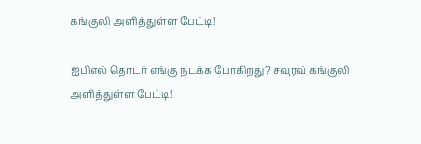கங்குலி அளித்துள்ள பேட்டி!

ஐபிஎல் தொடர் எங்கு நடக்க போகிறது? சவுரவ் கங்குலி அளித்துள்ள பேட்டி!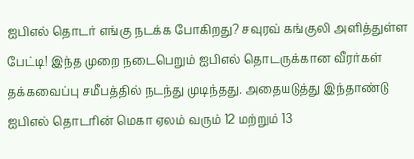ஐபிஎல் தொடர் எங்கு நடக்க போகிறது? சவுரவ் கங்குலி அளித்துள்ள பேட்டி! இந்த முறை நடைபெறும் ஐபிஎல் தொடருக்கான வீரர்கள் தக்கவைப்பு சமீபத்தில் நடந்து முடிந்தது. அதையடுத்து இந்தாண்டு ஐபிஎல் தொடரின் மெகா ஏலம் வரும் 12 மற்றும் 13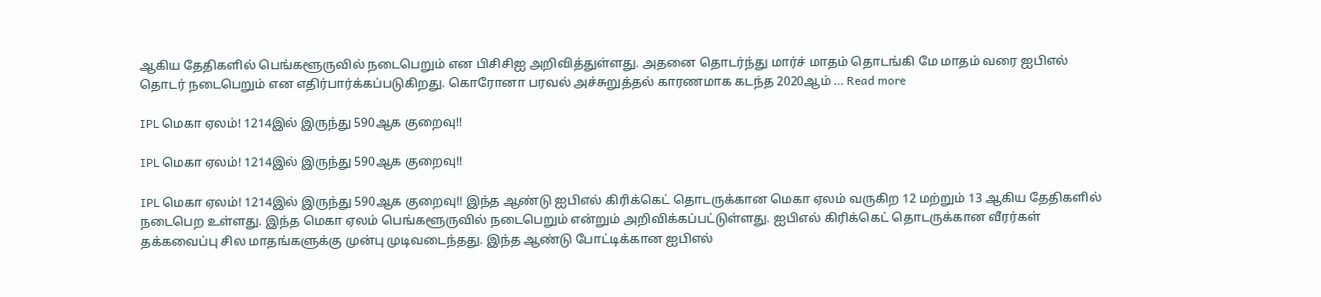ஆகிய தேதிகளில் பெங்களூருவில் நடைபெறும் என பிசிசிஐ அறிவித்துள்ளது. அதனை தொடர்ந்து மார்ச் மாதம் தொடங்கி மே மாதம் வரை ஐபிஎல் தொடர் நடைபெறும் என எதிர்பார்க்கப்படுகிறது. கொரோனா பரவல் அச்சுறுத்தல் காரணமாக கடந்த 2020ஆம் … Read more

IPL மெகா ஏலம்! 1214இல் இருந்து 590ஆக குறைவு!!

IPL மெகா ஏலம்! 1214இல் இருந்து 590ஆக குறைவு!!

IPL மெகா ஏலம்! 1214இல் இருந்து 590ஆக குறைவு!! இந்த ஆண்டு ஐபிஎல் கிரிக்கெட் தொடருக்கான மெகா ஏலம் வருகிற 12 மற்றும் 13 ஆகிய தேதிகளில் நடைபெற உள்ளது. இந்த மெகா ஏலம் பெங்களூருவில் நடைபெறும் என்றும் அறிவிக்கப்பட்டுள்ளது. ஐபிஎல் கிரிக்கெட் தொடருக்கான வீரர்கள் தக்கவைப்பு சில மாதங்களுக்கு முன்பு முடிவடைந்தது. இந்த ஆண்டு போட்டிக்கான ஐபிஎல்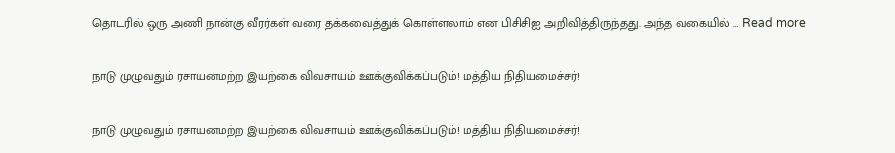தொடரில் ஒரு அணி நான்கு வீரர்கள் வரை தக்கவைத்துக் கொள்ளலாம் என பிசிசிஐ அறிவித்திருந்தது. அந்த வகையில் … Read more

நாடு முழுவதும் ரசாயனமற்ற இயற்கை விவசாயம் ஊக்குவிக்கப்படும்! மத்திய நிதியமைச்சர்!

நாடு முழுவதும் ரசாயனமற்ற இயற்கை விவசாயம் ஊக்குவிக்கப்படும்! மத்திய நிதியமைச்சர்!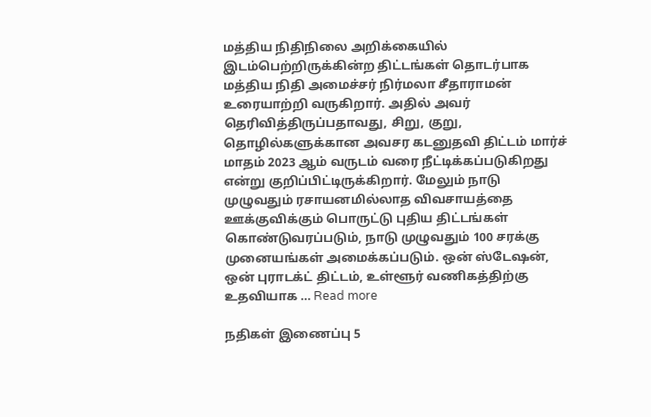மத்திய நிதிநிலை அறிக்கையில் இடம்பெற்றிருக்கின்ற திட்டங்கள் தொடர்பாக மத்திய நிதி அமைச்சர் நிர்மலா சீதாராமன் உரையாற்றி வருகிறார். அதில் அவர் தெரிவித்திருப்பதாவது, சிறு, குறு, தொழில்களுக்கான அவசர கடனுதவி திட்டம் மார்ச் மாதம் 2023 ஆம் வருடம் வரை நீட்டிக்கப்படுகிறது என்று குறிப்பிட்டிருக்கிறார். மேலும் நாடு முழுவதும் ரசாயனமில்லாத விவசாயத்தை ஊக்குவிக்கும் பொருட்டு புதிய திட்டங்கள் கொண்டுவரப்படும், நாடு முழுவதும் 100 சரக்கு முனையங்கள் அமைக்கப்படும். ஒன் ஸ்டேஷன், ஒன் புராடக்ட் திட்டம், உள்ளூர் வணிகத்திற்கு உதவியாக … Read more

நதிகள் இணைப்பு 5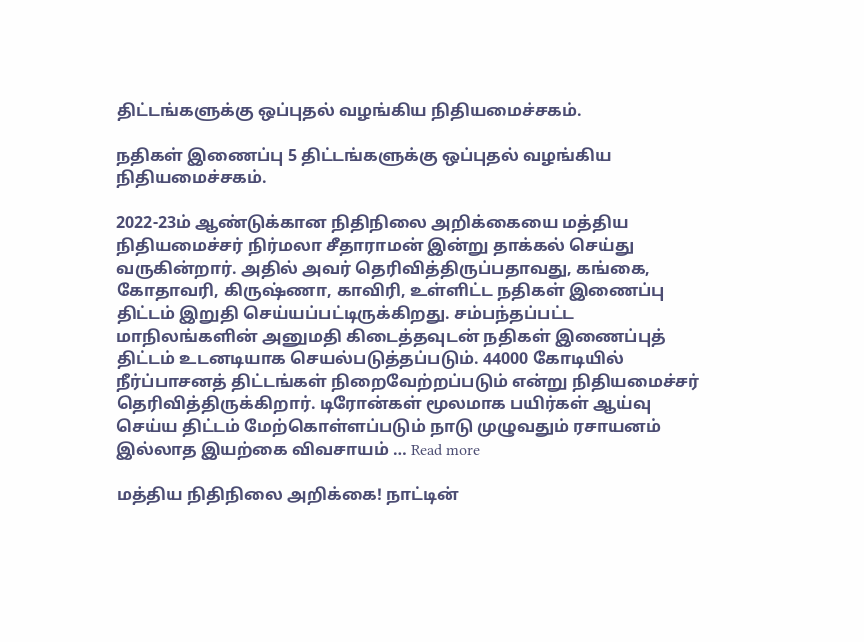திட்டங்களுக்கு ஒப்புதல் வழங்கிய நிதியமைச்சகம்.

நதிகள் இணைப்பு 5 திட்டங்களுக்கு ஒப்புதல் வழங்கிய நிதியமைச்சகம்.

2022-23ம் ஆண்டுக்கான நிதிநிலை அறிக்கையை மத்திய நிதியமைச்சர் நிர்மலா சீதாராமன் இன்று தாக்கல் செய்து வருகின்றார். அதில் அவர் தெரிவித்திருப்பதாவது, கங்கை, கோதாவரி, கிருஷ்ணா, காவிரி, உள்ளிட்ட நதிகள் இணைப்பு திட்டம் இறுதி செய்யப்பட்டிருக்கிறது. சம்பந்தப்பட்ட மாநிலங்களின் அனுமதி கிடைத்தவுடன் நதிகள் இணைப்புத் திட்டம் உடனடியாக செயல்படுத்தப்படும். 44000 கோடியில் நீர்ப்பாசனத் திட்டங்கள் நிறைவேற்றப்படும் என்று நிதியமைச்சர் தெரிவித்திருக்கிறார். டிரோன்கள் மூலமாக பயிர்கள் ஆய்வு செய்ய திட்டம் மேற்கொள்ளப்படும் நாடு முழுவதும் ரசாயனம் இல்லாத இயற்கை விவசாயம் … Read more

மத்திய நிதிநிலை அறிக்கை! நாட்டின்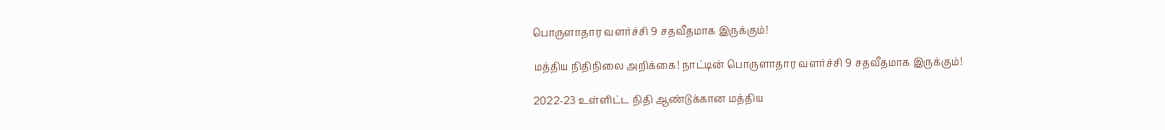பொருளாதார வளர்ச்சி 9 சதவீதமாக இருக்கும்!

மத்திய நிதிநிலை அறிக்கை! நாட்டின் பொருளாதார வளர்ச்சி 9 சதவீதமாக இருக்கும்!

2022-23 உள்ளிட்ட நிதி ஆண்டுக்கான மத்திய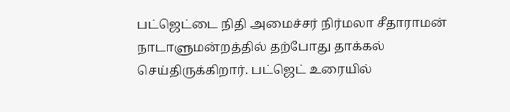பட்ஜெட்டை நிதி அமைச்சர் நிர்மலா சீதாராமன் நாடாளுமன்றத்தில் தற்போது தாக்கல் செய்திருக்கிறார். பட்ஜெட் உரையில்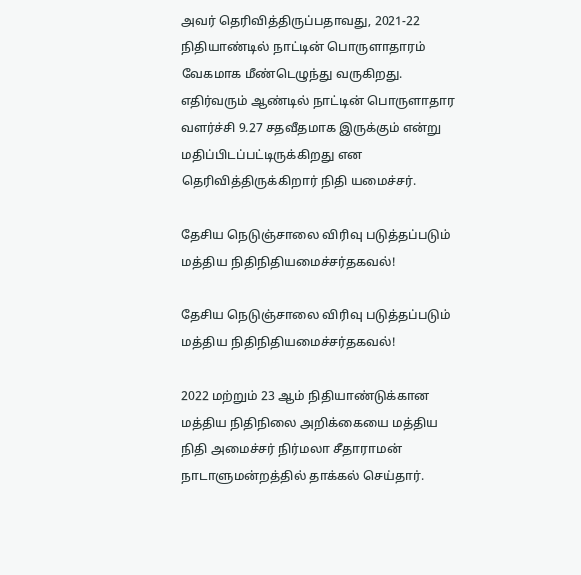அவர் தெரிவித்திருப்பதாவது, 2021-22 நிதியாண்டில் நாட்டின் பொருளாதாரம் வேகமாக மீண்டெழுந்து வருகிறது. எதிர்வரும் ஆண்டில் நாட்டின் பொருளாதார வளர்ச்சி 9.27 சதவீதமாக இருக்கும் என்று மதிப்பிடப்பட்டிருக்கிறது என தெரிவித்திருக்கிறார் நிதி யமைச்சர்.

தேசிய நெடுஞ்சாலை விரிவு படுத்தப்படும் மத்திய நிதிநிதியமைச்சர்தகவல்!

தேசிய நெடுஞ்சாலை விரிவு படுத்தப்படும் மத்திய நிதிநிதியமைச்சர்தகவல்!

2022 மற்றும் 23 ஆம் நிதியாண்டுக்கான மத்திய நிதிநிலை அறிக்கையை மத்திய நிதி அமைச்சர் நிர்மலா சீதாராமன் நாடாளுமன்றத்தில் தாக்கல் செய்தார்.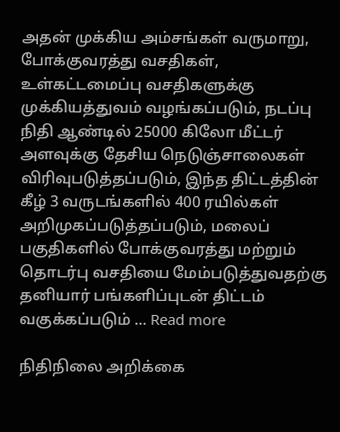அதன் முக்கிய அம்சங்கள் வருமாறு, போக்குவரத்து வசதிகள், உள்கட்டமைப்பு வசதிகளுக்கு முக்கியத்துவம் வழங்கப்படும், நடப்பு நிதி ஆண்டில் 25000 கிலோ மீட்டர் அளவுக்கு தேசிய நெடுஞ்சாலைகள் விரிவுபடுத்தப்படும், இந்த திட்டத்தின் கீழ் 3 வருடங்களில் 400 ரயில்கள் அறிமுகப்படுத்தப்படும், மலைப் பகுதிகளில் போக்குவரத்து மற்றும் தொடர்பு வசதியை மேம்படுத்துவதற்கு தனியார் பங்களிப்புடன் திட்டம் வகுக்கப்படும் … Read more

நிதிநிலை அறிக்கை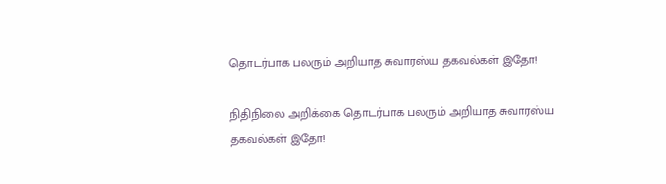தொடர்பாக பலரும் அறியாத சுவாரஸ்ய தகவல்கள் இதோ!

நிதிநிலை அறிக்கை தொடர்பாக பலரும் அறியாத சுவாரஸ்ய தகவல்கள் இதோ!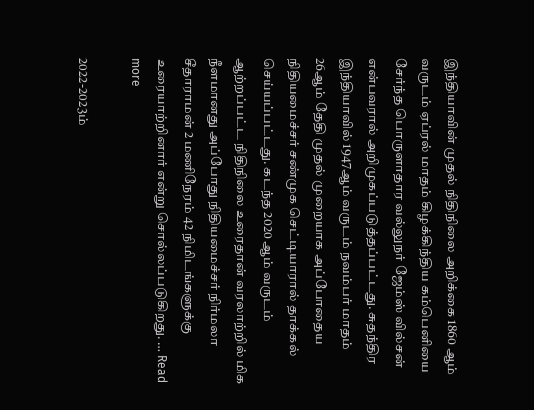இந்தியாவின் முதல் நிதிநிலை அறிக்கை 1860 ஆம் வருடம் ஏப்ரல் மாதம் கிழக்கிந்திய கம்பெனியை சேர்ந்த பொருளாதார வல்லுநர் ஜேம்ஸ் வில்சன் என்பவரால் அறிமுகப்படுத்தப்பட்டது. சுதந்திர இந்தியாவில் 1947ஆம் வருடம் நவம்பர் மாதம் 26ஆம் தேதி முதல் முறையாக அப்போதைய நிதியமைச்சர் சண்முக செட்டியாரால் தாக்கல் செய்யப்பட்டது. கடந்த 2020 ஆம் வருடம் ஆற்றப்பட்ட நிதிநிலை உரைதான் வரலாற்றில் மிக நீளமானது அப்போது நிதியமைச்சர் நிர்மலா சீதாராமன் 2 மணிநேரம் 42 நிமிடங்களுக்கு உரையாற்றினார் என்று சொல்லப்படுகிறது. … Read more

2022-2023ம்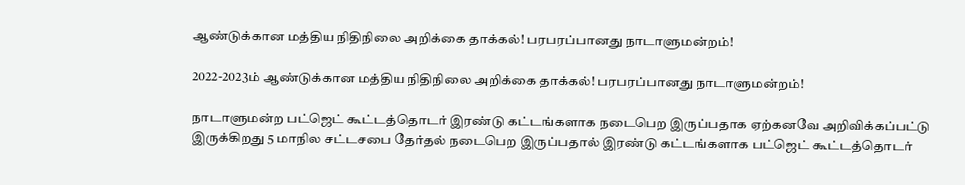ஆண்டுக்கான மத்திய நிதிநிலை அறிக்கை தாக்கல்! பரபரப்பானது நாடாளுமன்றம்!

2022-2023ம் ஆண்டுக்கான மத்திய நிதிநிலை அறிக்கை தாக்கல்! பரபரப்பானது நாடாளுமன்றம்!

நாடாளுமன்ற பட்ஜெட் கூட்டத்தொடர் இரண்டு கட்டங்களாக நடைபெற இருப்பதாக ஏற்கனவே அறிவிக்கப்பட்டு இருக்கிறது 5 மாநில சட்டசபை தேர்தல் நடைபெற இருப்பதால் இரண்டு கட்டங்களாக பட்ஜெட் கூட்டத்தொடர்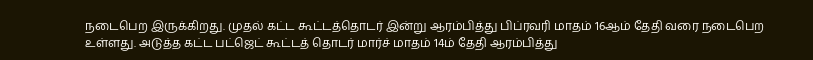நடைபெற இருக்கிறது. முதல் கட்ட கூட்டத்தொடர் இன்று ஆரம்பித்து பிப்ரவரி மாதம் 16ஆம் தேதி வரை நடைபெற உள்ளது. அடுத்த கட்ட பட்ஜெட் கூட்டத் தொடர் மார்ச் மாதம் 14ம் தேதி ஆரம்பித்து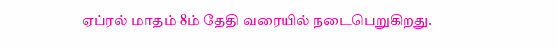ஏப்ரல் மாதம் 8ம் தேதி வரையில் நடைபெறுகிறது.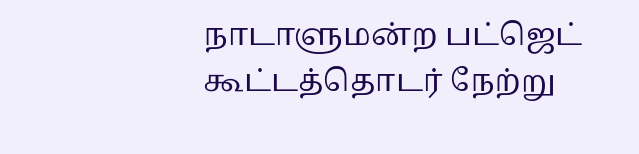நாடாளுமன்ற பட்ஜெட் கூட்டத்தொடர் நேற்று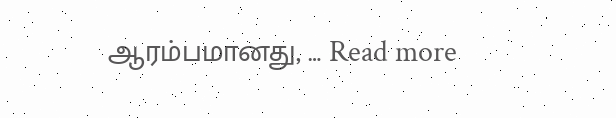ஆரம்பமானது, … Read more